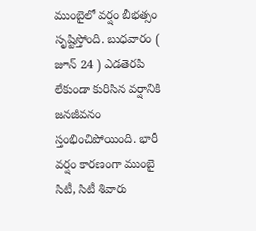ముంబైలో వర్షం బీభత్సం సృష్టిస్తోంది. బుధవారం ( జూన్ 24 ) ఎడతెరపి లేకుండా కురిసిన వర్షానికి జనజీవనం స్తంభించిపోయింది. భారీ వర్షం కారణంగా ముంబై సిటీ, సిటీ శివారు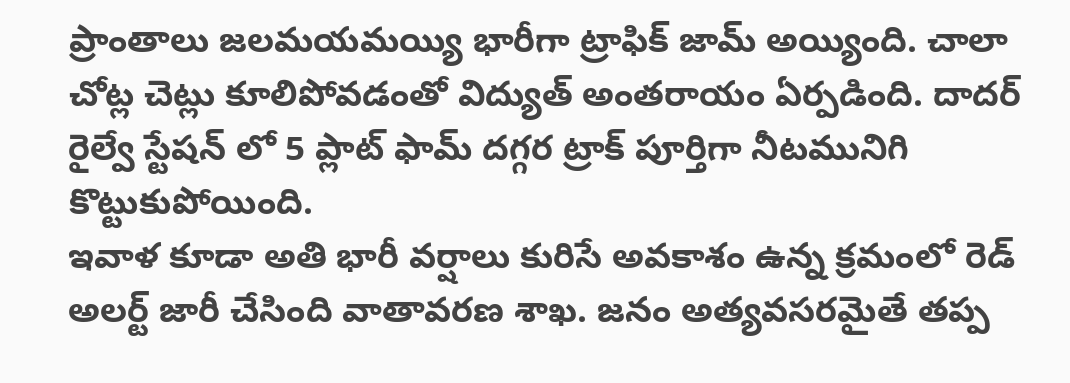ప్రాంతాలు జలమయమయ్యి భారీగా ట్రాఫిక్ జామ్ అయ్యింది. చాలా చోట్ల చెట్లు కూలిపోవడంతో విద్యుత్ అంతరాయం ఏర్పడింది. దాదర్ రైల్వే స్టేషన్ లో 5 ప్లాట్ ఫామ్ దగ్గర ట్రాక్ పూర్తిగా నీటమునిగి కొట్టుకుపోయింది.
ఇవాళ కూడా అతి భారీ వర్షాలు కురిసే అవకాశం ఉన్న క్రమంలో రెడ్ అలర్ట్ జారీ చేసింది వాతావరణ శాఖ. జనం అత్యవసరమైతే తప్ప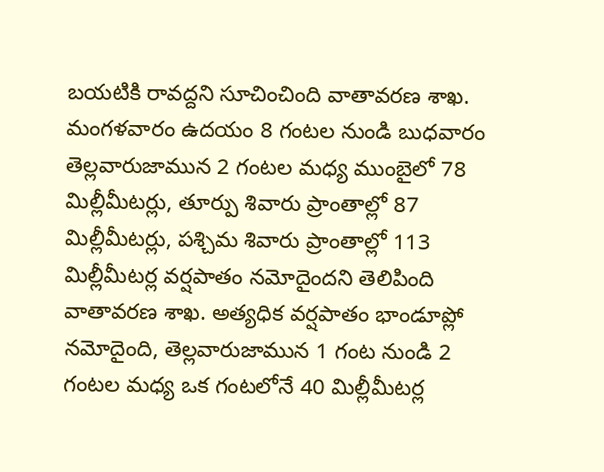బయటికి రావద్దని సూచించింది వాతావరణ శాఖ. మంగళవారం ఉదయం 8 గంటల నుండి బుధవారం తెల్లవారుజామున 2 గంటల మధ్య ముంబైలో 78 మిల్లీమీటర్లు, తూర్పు శివారు ప్రాంతాల్లో 87 మిల్లీమీటర్లు, పశ్చిమ శివారు ప్రాంతాల్లో 113 మిల్లీమీటర్ల వర్షపాతం నమోదైందని తెలిపింది వాతావరణ శాఖ. అత్యధిక వర్షపాతం భాండూప్లో నమోదైంది, తెల్లవారుజామున 1 గంట నుండి 2 గంటల మధ్య ఒక గంటలోనే 40 మిల్లీమీటర్ల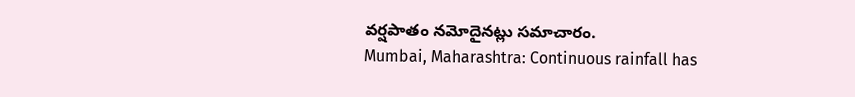వర్షపాతం నమోదైనట్లు సమాచారం.
Mumbai, Maharashtra: Continuous rainfall has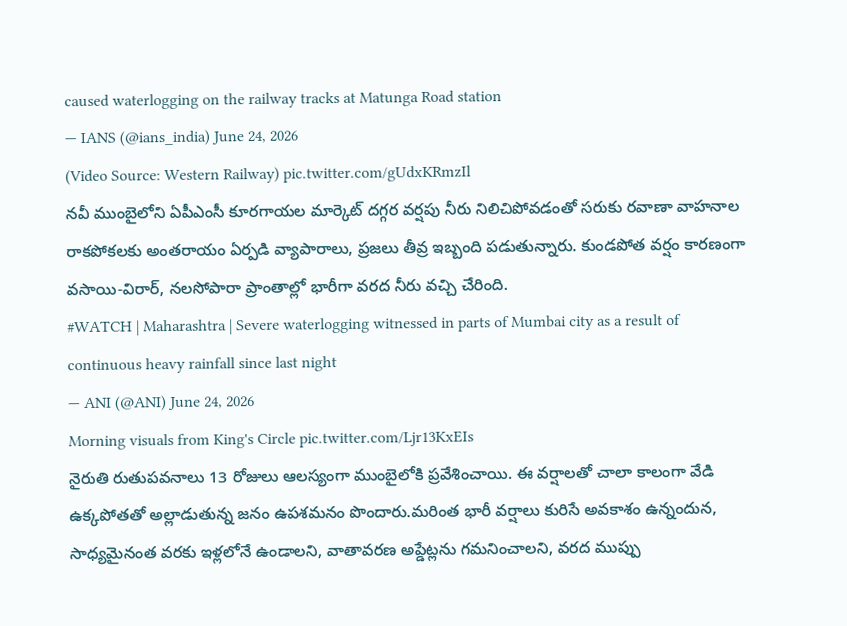caused waterlogging on the railway tracks at Matunga Road station
— IANS (@ians_india) June 24, 2026
(Video Source: Western Railway) pic.twitter.com/gUdxKRmzIl
నవీ ముంబైలోని ఏపీఎంసీ కూరగాయల మార్కెట్ దగ్గర వర్షపు నీరు నిలిచిపోవడంతో సరుకు రవాణా వాహనాల రాకపోకలకు అంతరాయం ఏర్పడి వ్యాపారాలు, ప్రజలు తీవ్ర ఇబ్బంది పడుతున్నారు. కుండపోత వర్షం కారణంగా వసాయి-విరార్, నలసోపారా ప్రాంతాల్లో భారీగా వరద నీరు వచ్చి చేరింది.
#WATCH | Maharashtra | Severe waterlogging witnessed in parts of Mumbai city as a result of continuous heavy rainfall since last night
— ANI (@ANI) June 24, 2026
Morning visuals from King's Circle pic.twitter.com/Ljr13KxEIs
నైరుతి రుతుపవనాలు 13 రోజులు ఆలస్యంగా ముంబైలోకి ప్రవేశించాయి. ఈ వర్షాలతో చాలా కాలంగా వేడి ఉక్కపోతతో అల్లాడుతున్న జనం ఉపశమనం పొందారు.మరింత భారీ వర్షాలు కురిసే అవకాశం ఉన్నందున, సాధ్యమైనంత వరకు ఇళ్లలోనే ఉండాలని, వాతావరణ అప్డేట్లను గమనించాలని, వరద ముప్పు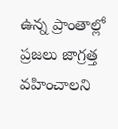ఉన్న ప్రాంతాల్లో ప్రజలు జాగ్రత్త వహించాలని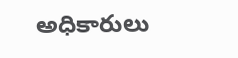అధికారులు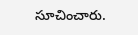సూచించారు.